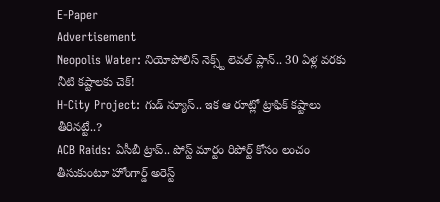E-Paper
Advertisement
Neopolis Water: నియోపోలిస్ నెక్స్ట్ లెవల్ ప్లాన్.. 30 ఏళ్ల వరకు నీటి కష్టాలకు చెక్!
H-City Project: గుడ్ న్యూస్.. ఇక ఆ రూట్లో ట్రాఫిక్ కష్టాలు తీరినట్టే..?
ACB Raids: ఏసీబీ ట్రాప్.. పోస్ట్ మార్టం రిపోర్ట్ కోసం లంచం తీసుకుంటూ హోంగార్డ్ అరెస్ట్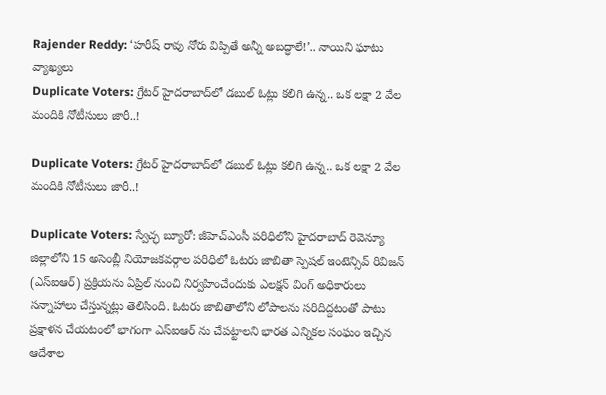Rajender Reddy: ‘హరీష్ రావు నోరు విప్పితే అన్నీ అబద్ధాలే!’.. నాయిని ఘాటు వ్యాఖ్యలు
Duplicate Voters: గ్రేటర్‌ హైదరాబాద్‌లో డబుల్ ఓట్లు కలిగి ఉన్న.. ఒక లక్షా 2 వేల మందికి నోటీసులు జారీ..!

Duplicate Voters: గ్రేటర్‌ హైదరాబాద్‌లో డబుల్ ఓట్లు కలిగి ఉన్న.. ఒక లక్షా 2 వేల మందికి నోటీసులు జారీ..!

Duplicate Voters: స్వేచ్ఛ బ్యూరో: జీహెచ్ఎంసీ పరిధిలోని హైదరాబాద్ రెవెన్యూ జిల్లాలోని 15 అసెంబ్లీ నియోజకవర్గాల పరిధిలో ఓటరు జాబితా స్పెషల్ ఇంటెన్సివ్ రివిజన్ (ఎస్ఐఆర్) ప్రక్రియను ఏప్రిల్ నుంచి నిర్వహించేందుకు ఎలక్షన్ వింగ్ అధికారులు సన్నాహాలు చేస్తున్నట్లు తెలిసింది. ఓటరు జాబితాలోని లోపాలను సరిదిద్దటంతో పాటు ప్రక్షాళన చేయటంలో భాగంగా ఎస్ఐఆర్ ను చేపట్టాలని భారత ఎన్నికల సంఘం ఇచ్చిన ఆదేశాల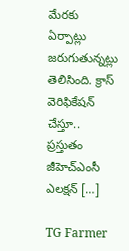మేరకు ఏర్పాట్లు జరుగుతున్నట్లు తెలిసింది. క్రాస్ వెరిఫికేషన్ చేస్తూ.. ప్రస్తుతం జీహెచ్ఎంసీ ఎలక్షన్ […]

TG Farmer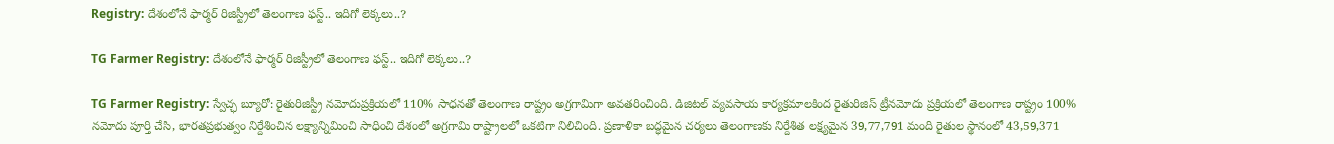Registry: దేశంలోనే ఫార్మర్ రిజిస్ట్రీ‌లో తెలంగాణ ఫస్ట్.. ఇదిగో లెక్కలు..?

TG Farmer Registry: దేశంలోనే ఫార్మర్ రిజిస్ట్రీ‌లో తెలంగాణ ఫస్ట్.. ఇదిగో లెక్కలు..?

TG Farmer Registry: స్వేచ్ఛ బ్యూరో: రైతురిజిస్ట్రీ నమోదుప్రక్రియలో 110% సాధనతో తెలంగాణ రాష్ట్రం అగ్రగామిగా అవతరించింది. డిజిటల్ వ్యవసాయ కార్యక్రమాలకింద రైతురిజిస్ ట్రీనమోదు ప్రక్రియలో తెలంగాణ రాష్ట్రం 100% నమోదు పూర్తి చేసి, భారతప్రభుత్వం నిర్దేశించిన లక్ష్యాన్నిమించి సాధించి దేశంలో అగ్రగామి రాష్ట్రాలలో ఒకటిగా నిలిచింది. ప్రణాళికా బద్ధమైన చర్యలు తెలంగాణకు నిర్దేశిత లక్ష్యమైన 39,77,791 మంది రైతుల స్థానంలో 43,59,371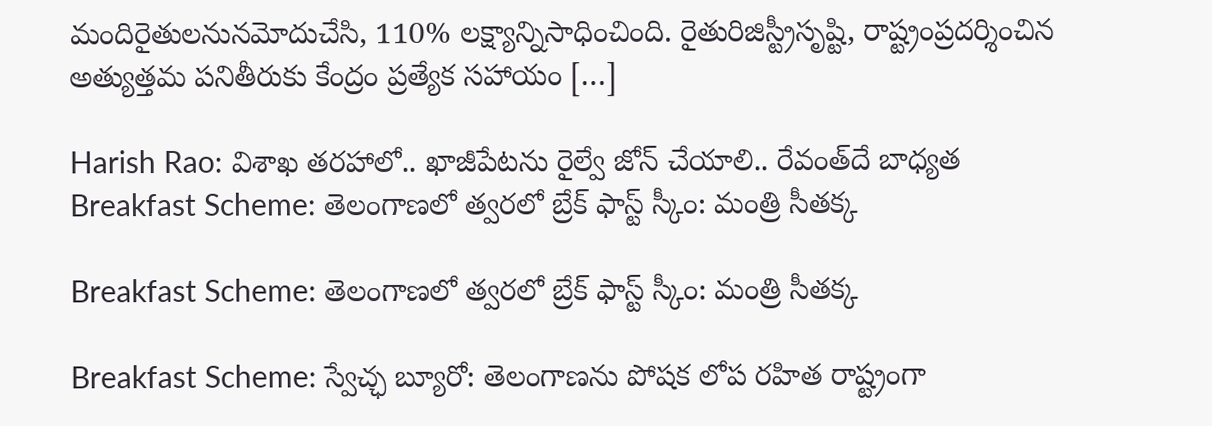మందిరైతులనునమోదుచేసి, 110% లక్ష్యాన్నిసాధించింది. రైతురిజిస్ట్రీసృష్టి, రాష్ట్రంప్రదర్శించిన అత్యుత్తమ పనితీరుకు కేంద్రం ప్రత్యేక సహాయం […]

Harish Rao: విశాఖ తరహాలో.. ఖాజీపేటను రైల్వే జోన్ చేయాలి.. రేవంత్‌దే బాధ్యత
Breakfast Scheme: తెలంగాణలో త్వరలో బ్రేక్ ఫాస్ట్ స్కీం: మంత్రి సీతక్క

Breakfast Scheme: తెలంగాణలో త్వరలో బ్రేక్ ఫాస్ట్ స్కీం: మంత్రి సీతక్క

Breakfast Scheme: స్వేచ్ఛ బ్యూరో: తెలంగాణను పోషక లోప రహిత రాష్ట్రంగా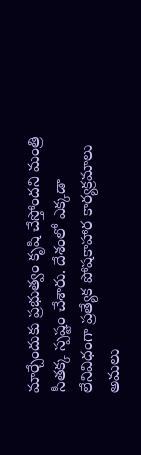మార్చేందుకు ప్రభుత్వం కృషి చేస్తోందని మంత్రి సీతక్క స్పష్టం చేశారు. దేశంలో ఎక్కడా లేనివిధంగా ప్రత్యేక పోషకాహార కార్యక్రమాలు అమలు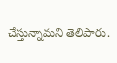చేస్తున్నామని తెలిపారు.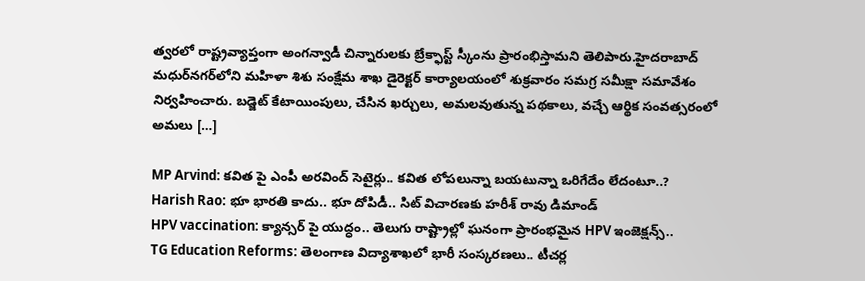త్వరలో రాష్ట్రవ్యాప్తంగా అంగన్వాడీ చిన్నారులకు బ్రేక్ఫాస్ట్ స్కీంను ప్రారంభిస్తామని తెలిపారు.హైదరాబాద్ మధుర్‌నగర్‌లోని మహిళా శిశు సంక్షేమ శాఖ డైరెక్టర్ కార్యాలయంలో శుక్రవారం సమగ్ర సమీక్షా సమావేశం నిర్వహించారు. బడ్జెట్ కేటాయింపులు, చేసిన ఖర్చులు, అమలవుతున్న పథకాలు, వచ్చే ఆర్థిక సంవత్సరంలో అమలు […]

MP Arvind: కవిత పై ఎంపీ అరవింద్ సెటైర్లు.. కవిత లోపలున్నా బయటున్నా ఒరిగేదేం లేదంటూ..?
Harish Rao: భూ భారతి కాదు.. భూ దోపిడీ.. సిట్ విచారణకు హరీశ్ రావు డిమాండ్
HPV vaccination: క్యాన్సర్ పై యుద్ధం.. తెలుగు రాష్ట్రాల్లో ఘనంగా ప్రారంభమైన HPV ఇంజెక్షన్స్..
TG Education Reforms: తెలంగాణ విద్యాశాఖలో భారీ సంస్కరణలు.. టీచర్ల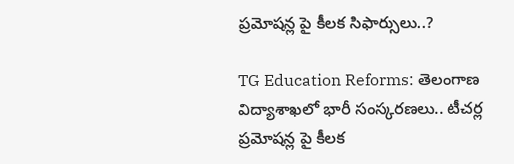ప్రమోషన్ల పై కీలక సిఫార్సులు..?

TG Education Reforms: తెలంగాణ విద్యాశాఖలో భారీ సంస్కరణలు.. టీచర్ల ప్రమోషన్ల పై కీలక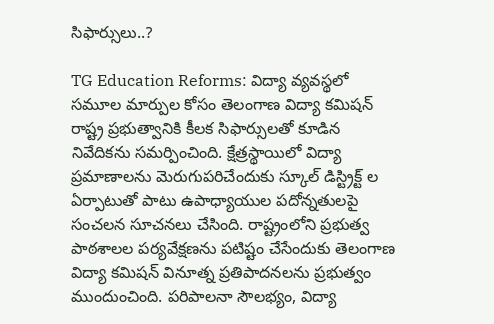సిఫార్సులు..?

TG Education Reforms: విద్యా వ్యవస్థలో సమూల మార్పుల కోసం తెలంగాణ విద్యా కమిషన్ రాష్ట్ర ప్రభుత్వానికి కీలక సిఫార్సులతో కూడిన నివేదికను సమర్పించింది. క్షేత్రస్థాయిలో విద్యా ప్రమాణాలను మెరుగుపరిచేందుకు స్కూల్ డిస్ట్రిక్ట్ ల ఏర్పాటుతో పాటు ఉపాధ్యాయుల పదోన్నతులపై సంచలన సూచనలు చేసింది. రాష్ట్రంలోని ప్రభుత్వ పాఠశాలల పర్యవేక్షణను పటిష్టం చేసేందుకు తెలంగాణ విద్యా కమిషన్ వినూత్న ప్రతిపాదనలను ప్రభుత్వం ముందుంచింది. పరిపాలనా సౌలభ్యం, విద్యా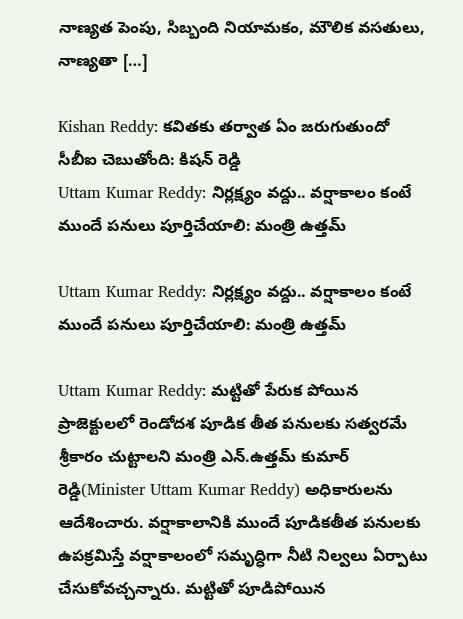నాణ్యత పెంపు, సిబ్బంది నియామకం, మౌలిక వసతులు, నాణ్యతా […]

Kishan Reddy: కవితకు తర్వాత ఏం జరుగుతుందో సీబీఐ చెబుతోంది: కిషన్ రెడ్డి
Uttam Kumar Reddy: నిర్లక్ష్యం వద్దు.. వర్షాకాలం కంటే ముందే పనులు పూర్తిచేయాలి: మంత్రి ఉత్తమ్

Uttam Kumar Reddy: నిర్లక్ష్యం వద్దు.. వర్షాకాలం కంటే ముందే పనులు పూర్తిచేయాలి: మంత్రి ఉత్తమ్

Uttam Kumar Reddy: మట్టితో పేరుక పోయిన ప్రాజెక్టులలో రెండోదశ పూడిక తీత పనులకు సత్వరమే శ్రీకారం చుట్టాలని మంత్రి ఎన్.ఉత్తమ్ కుమార్ రెడ్డి(Minister Uttam Kumar Reddy) అధికారులను ఆదేశించారు. వర్షాకాలానికి ముందే పూడికతీత పనులకు ఉపక్రమిస్తే వర్షాకాలంలో సమృద్ధిగా నీటి నిల్వలు ఏర్పాటు చేసుకోవచ్చన్నారు. మట్టితో పూడిపోయిన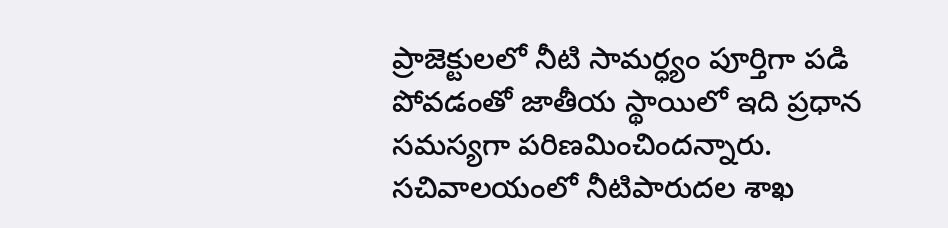ప్రాజెక్టులలో నీటి సామర్ధ్యం పూర్తిగా పడి పోవడంతో జాతీయ స్థాయిలో ఇది ప్రధాన సమస్యగా పరిణమించిందన్నారు. సచివాలయంలో నీటిపారుదల శాఖ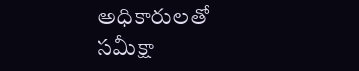అధికారులతో సమీక్షా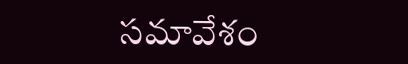సమావేశం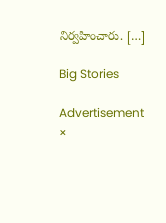నిర్వహించారు. […]

Big Stories

Advertisement
×